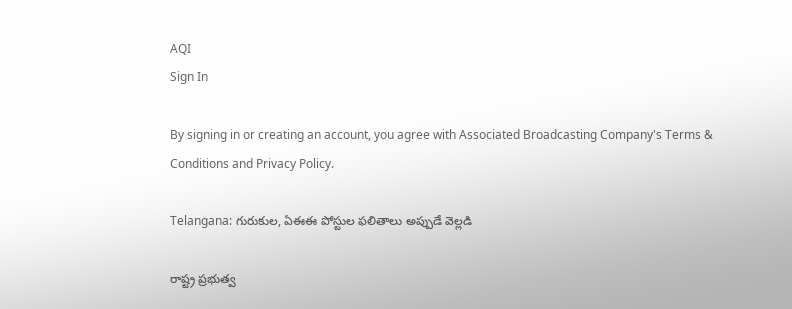AQI
Sign In

By signing in or creating an account, you agree with Associated Broadcasting Company's Terms & Conditions and Privacy Policy.

Telangana: గురుకుల, ఏఈఈ పోస్టుల ఫలితాలు అప్పుడే వెల్లడి

రాష్ట్ర ప్రభుత్వ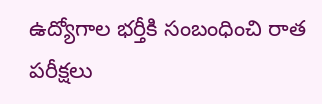ఉద్యోగాల భర్తీకి సంబంధించి రాత పరీక్షలు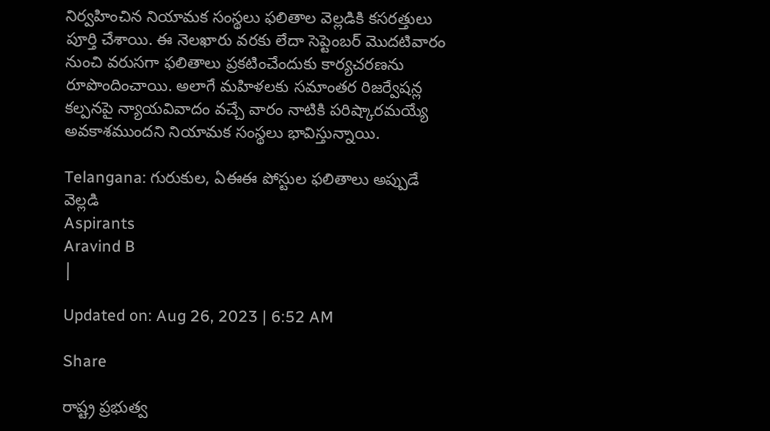నిర్వహించిన నియామక సంస్థలు ఫలితాల వెల్లడికి కసరత్తులు పూర్తి చేశాయి. ఈ నెలఖారు వరకు లేదా సెప్టెంబర్ మొదటివారం నుంచి వరుసగా ఫలితాలు ప్రకటించేందుకు కార్యచరణను రూపొందించాయి. అలాగే మహిళలకు సమాంతర రిజర్వేషన్ల కల్పనపై న్యాయవివాదం వచ్చే వారం నాటికి పరిష్కారమయ్యే అవకాశముందని నియామక సంస్థలు భావిస్తున్నాయి.

Telangana: గురుకుల, ఏఈఈ పోస్టుల ఫలితాలు అప్పుడే వెల్లడి
Aspirants
Aravind B
|

Updated on: Aug 26, 2023 | 6:52 AM

Share

రాష్ట్ర ప్రభుత్వ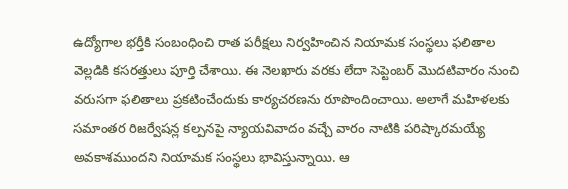ఉద్యోగాల భర్తీకి సంబంధించి రాత పరీక్షలు నిర్వహించిన నియామక సంస్థలు ఫలితాల వెల్లడికి కసరత్తులు పూర్తి చేశాయి. ఈ నెలఖారు వరకు లేదా సెప్టెంబర్ మొదటివారం నుంచి వరుసగా ఫలితాలు ప్రకటించేందుకు కార్యచరణను రూపొందించాయి. అలాగే మహిళలకు సమాంతర రిజర్వేషన్ల కల్పనపై న్యాయవివాదం వచ్చే వారం నాటికి పరిష్కారమయ్యే అవకాశముందని నియామక సంస్థలు భావిస్తున్నాయి. ఆ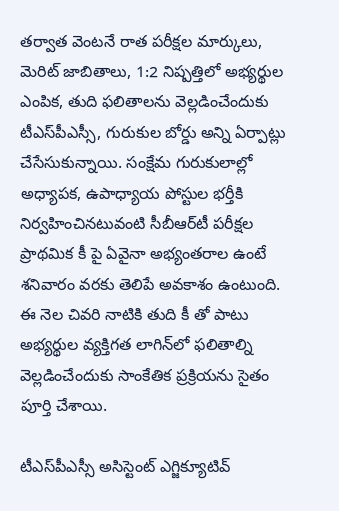తర్వాత వెంటనే రాత పరీక్షల మార్కులు, మెరిట్ జాబితాలు, 1:2 నిష్పత్తిలో అభ్యర్థుల ఎంపిక, తుది ఫలితాలను వెల్లడించేందుకు టీఎస్‌పీఎస్సీ, గురుకుల బోర్డు అన్ని ఏర్పాట్లు చేసేసుకున్నాయి. సంక్షేమ గురుకులాల్లో అధ్యాపక, ఉపాధ్యాయ పోస్టుల భర్తీకి నిర్వహించినటువంటి సీబీఆర్‌టీ పరీక్షల ప్రాథమిక కీ పై ఏవైనా అభ్యంతరాల ఉంటే శనివారం వరకు తెలిపే అవకాశం ఉంటుంది. ఈ నెల చివరి నాటికి తుది కీ తో పాటు అభ్యర్థుల వ్యక్తిగత లాగిన్‌లో ఫలితాల్ని వెల్లడించేందుకు సాంకేతిక ప్రక్రియను సైతం పూర్తి చేశాయి.

టీఎస్‌పీఎస్సీ అసిస్టెంట్‌ ఎగ్జిక్యూటివ్‌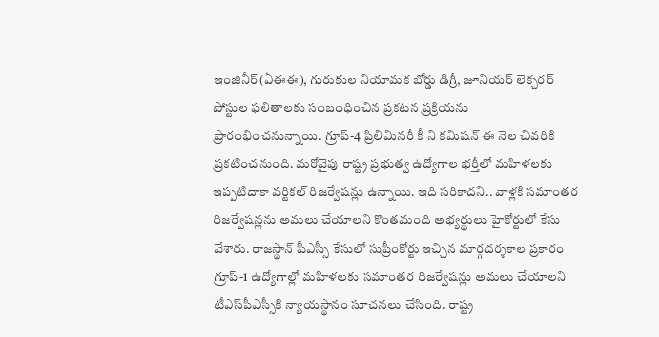ఇంజినీర్‌(ఏఈఈ), గురుకుల నియామక బోర్డు డిగ్రీ, జూనియర్‌ లెక్చరర్‌ పోస్టుల ఫలితాలకు సంబంధించిన ప్రకటన ప్రక్రియను ప్రారంభించనున్నాయి. గ్రూప్‌-4 ప్రిలిమినరీ కీ ని కమిషన్‌ ఈ నెల చివరికి ప్రకటించనుంది. మరోవైపు రాష్ట్ర ప్రభుత్వ ఉద్యోగాల భర్తీలో మహిళలకు ఇప్పటిదాకా వర్టికల్‌ రిజర్వేషన్లు ఉన్నాయి. ఇది సరికాదని.. వాళ్లకి సమాంతర రిజర్వేషన్లను అమలు చేయాలని కొంతమంది అభ్యర్థులు హైకోర్టులో కేసు వేశారు. రాజస్థాన్‌ పీఎస్సీ కేసులో సుప్రీంకోర్టు ఇచ్చిన మార్గదర్శకాల ప్రకారం గ్రూప్‌-1 ఉద్యోగాల్లో మహిళలకు సమాంతర రిజర్వేషన్లు అమలు చేయాలని టీఎస్‌పీఎస్సీకి న్యాయస్థానం సూచనలు చేసింది. రాష్ట్ర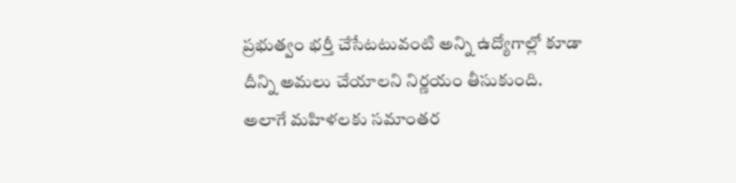ప్రభుత్వం భర్తీ చేసేటటువంటి అన్ని ఉద్యోగాల్లో కూడా దీన్ని అమలు చేయాలని నిర్ణయం తీసుకుంది. అలాగే మహిళలకు సమాంతర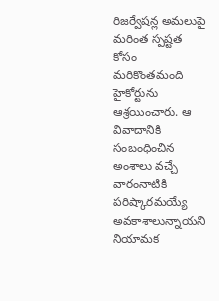రిజర్వేషన్ల అమలుపై మరింత స్పష్టత కోసం మరికొంతమంది హైకోర్టును ఆశ్రయించారు. ఆ వివాదానికి సంబంధించిన అంశాలు వచ్చే వారంనాటికి పరిష్కారమయ్యే అవకాశాలున్నాయని నియామక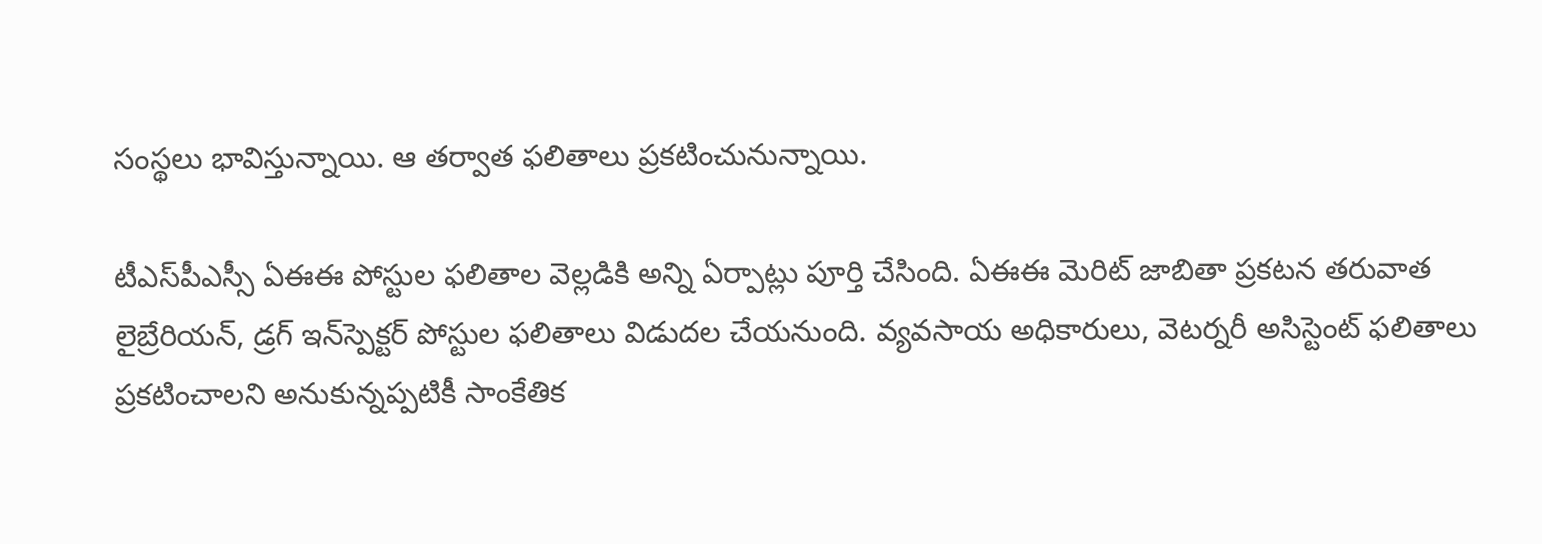సంస్థలు భావిస్తున్నాయి. ఆ తర్వాత ఫలితాలు ప్రకటించునున్నాయి.

టీఎస్‌పీఎస్సీ ఏఈఈ పోస్టుల ఫలితాల వెల్లడికి అన్ని ఏర్పాట్లు పూర్తి చేసింది. ఏఈఈ మెరిట్‌ జాబితా ప్రకటన తరువాత లైబ్రేరియన్‌, డ్రగ్‌ ఇన్‌స్పెక్టర్‌ పోస్టుల ఫలితాలు విడుదల చేయనుంది. వ్యవసాయ అధికారులు, వెటర్నరీ అసిస్టెంట్‌ ఫలితాలు ప్రకటించాలని అనుకున్నప్పటికీ సాంకేతిక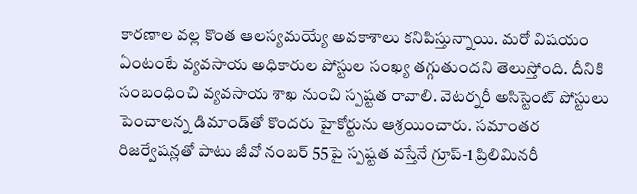కారణాల వల్ల కొంత ఆలస్యమయ్యే అవకాశాలు కనిపిస్తున్నాయి. మరో విషయం ఏంటంటే వ్యవసాయ అధికారుల పోస్టుల సంఖ్య తగ్గుతుందని తెలుస్తోంది. దీనికి సంబంధించి వ్యవసాయ శాఖ నుంచి స్పష్టత రావాలి. వెటర్నరీ అసిస్టెంట్‌ పోస్టులు పెంచాలన్న డిమాండ్‌తో కొందరు హైకోర్టును ఆశ్రయించారు. సమాంతర రిజర్వేషన్లతో పాటు జీవో నంబర్‌ 55పై స్పష్టత వస్తేనే గ్రూప్‌-1 ప్రిలిమినరీ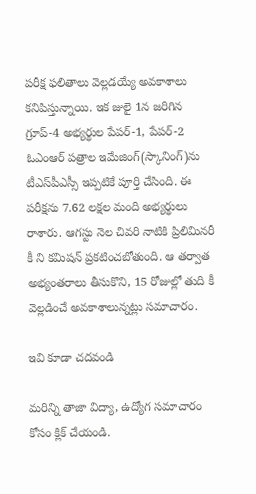పరీక్ష ఫలితాలు వెల్లడయ్యే అవకాశాలు కనిపిస్తున్నాయి. ఇక జులై 1న జరిగిన గ్రూప్‌-4 అభ్యర్థుల పేపర్‌-1, పేపర్‌-2 ఓఎంఆర్‌ పత్రాల ఇమేజింగ్‌(స్కానింగ్‌)ను టీఎస్‌పీఎస్సీ ఇప్పటికే పూర్తి చేసింది. ఈ పరీక్షను 7.62 లక్షల మంది అభ్యర్థులు రాశారు. ఆగస్టు నెల చివరి నాటికి ప్రిలిమినరీ కీ ని కమిషన్‌ ప్రకటించబోతుంది. ఆ తర్వాత అభ్యంతరాలు తీసుకొని, 15 రోజుల్లో తుది కీ వెల్లడించే అవకాశాలున్నట్లు సమాచారం.

ఇవి కూడా చదవండి

మరిన్ని తాజా విద్యా, ఉద్యోగ సమాచారం కోసం క్లిక్‌ చేయండి.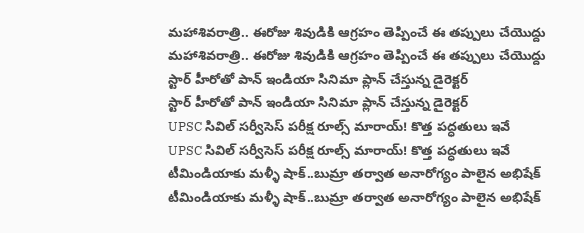మహాశివరాత్రి.. ఈరోజు శివుడికి ఆగ్రహం తెప్పించే ఈ తప్పులు చేయొద్దు
మహాశివరాత్రి.. ఈరోజు శివుడికి ఆగ్రహం తెప్పించే ఈ తప్పులు చేయొద్దు
స్టార్ హీరోతో పాన్ ఇండియా సినిమా ప్లాన్ చేస్తున్న డైరెక్టర్‌‌
స్టార్ హీరోతో పాన్ ఇండియా సినిమా ప్లాన్ చేస్తున్న డైరెక్టర్‌‌
UPSC సివిల్ సర్వీసెస్ పరీక్ష రూల్స్ మారాయ్‌! కొత్త పద్ధతులు ఇవే
UPSC సివిల్ సర్వీసెస్ పరీక్ష రూల్స్ మారాయ్‌! కొత్త పద్ధతులు ఇవే
టీమిండియాకు మళ్ళీ షాక్..బుమ్రా తర్వాత అనారోగ్యం పాలైన అభిషేక్
టీమిండియాకు మళ్ళీ షాక్..బుమ్రా తర్వాత అనారోగ్యం పాలైన అభిషేక్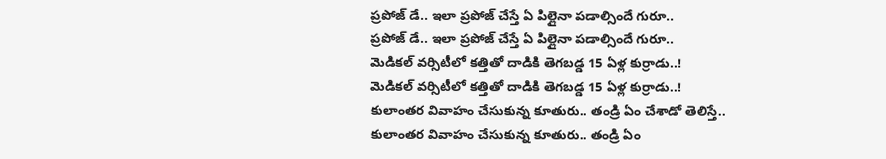ప్రపోజ్ డే.. ఇలా ప్రపోజ్ చేస్తే ఏ పిల్లైనా పడాల్సిందే గురూ..
ప్రపోజ్ డే.. ఇలా ప్రపోజ్ చేస్తే ఏ పిల్లైనా పడాల్సిందే గురూ..
మెడికల్ వర్సిటీలో కత్తితో దాడికి తెగబడ్డ 15 ఏళ్ల కుర్రాడు..!
మెడికల్ వర్సిటీలో కత్తితో దాడికి తెగబడ్డ 15 ఏళ్ల కుర్రాడు..!
కులాంతర వివాహం చేసుకున్న కూతురు.. తండ్రి ఏం చేశాడో తెలిస్తే..
కులాంతర వివాహం చేసుకున్న కూతురు.. తండ్రి ఏం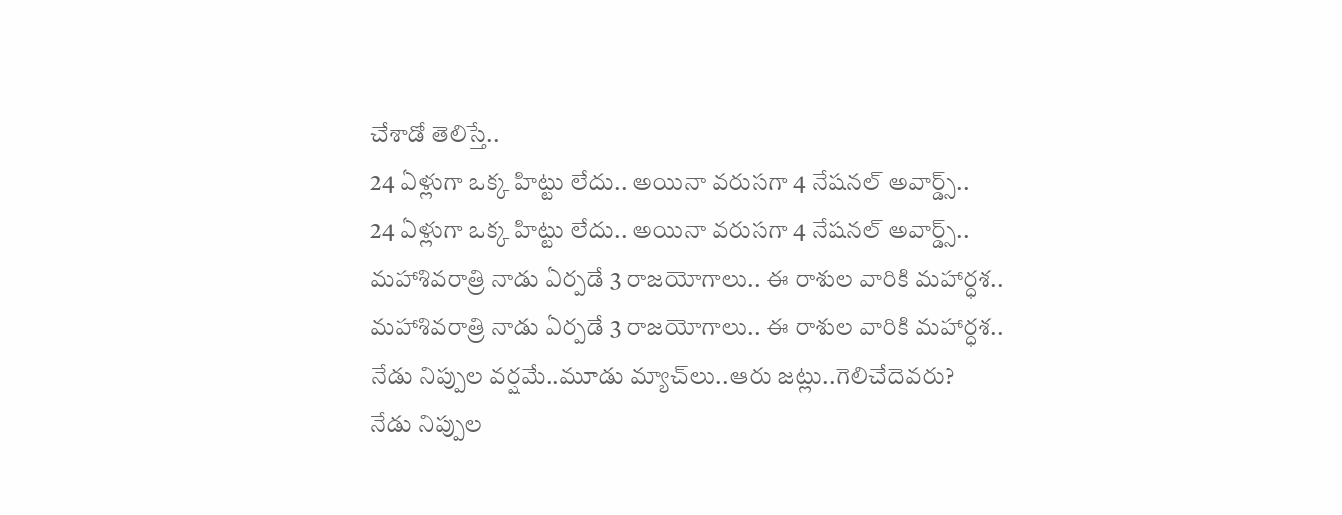చేశాడో తెలిస్తే..
24 ఏళ్లుగా ఒక్క హిట్టు లేదు.. అయినా వరుసగా 4 నేషనల్ అవార్డ్స్..
24 ఏళ్లుగా ఒక్క హిట్టు లేదు.. అయినా వరుసగా 4 నేషనల్ అవార్డ్స్..
మహాశివరాత్రి నాడు ఏర్పడే 3 రాజయోగాలు.. ఈ రాశుల వారికి మహార్ధశ..
మహాశివరాత్రి నాడు ఏర్పడే 3 రాజయోగాలు.. ఈ రాశుల వారికి మహార్ధశ..
నేడు నిప్పుల వర్షమే..మూడు మ్యాచ్‌లు..ఆరు జట్లు..గెలిచేదెవరు?
నేడు నిప్పుల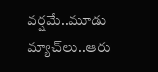వర్షమే..మూడు మ్యాచ్‌లు..ఆరు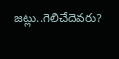జట్లు..గెలిచేదెవరు?